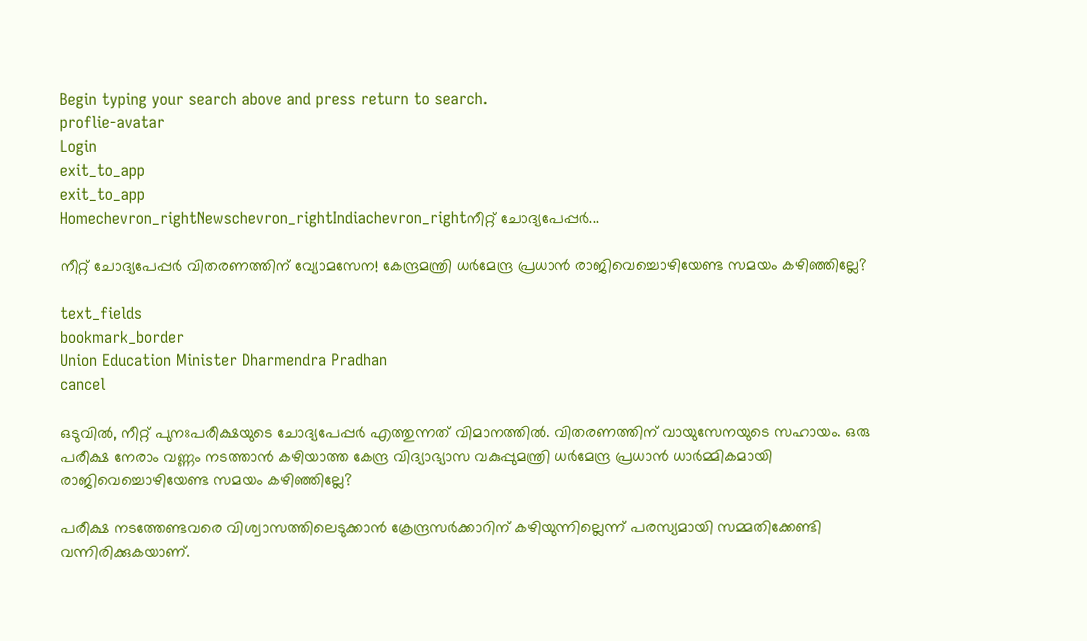Begin typing your search above and press return to search.
proflie-avatar
Login
exit_to_app
exit_to_app
Homechevron_rightNewschevron_rightIndiachevron_rightനീറ്റ് ചോദ്യപേപ്പർ...

നീറ്റ് ചോദ്യപേപ്പർ വിതരണത്തിന് വ്യോമസേന! കേന്ദ്രമന്ത്രി ധർമേന്ദ്ര പ്രധാൻ രാജിവെച്ചൊഴിയേണ്ട സമയം കഴിഞ്ഞില്ലേ?

text_fields
bookmark_border
Union Education Minister Dharmendra Pradhan
cancel

ഒടുവിൽ, നീറ്റ് പുനഃപരീക്ഷയുടെ ചോദ്യപേപ്പർ എത്തുന്നത് വിമാനത്തിൽ. വിതരണത്തിന് വായുസേനയുടെ സഹായം. ഒരു പരീക്ഷ നേരാം വണ്ണം നടത്താൻ കഴിയാത്ത കേന്ദ്ര വിദ്യാഭ്യാസ വകുപ്പുമന്ത്രി ധർമേന്ദ്ര പ്രധാൻ ധാർമ്മികമായി രാജിവെച്ചൊഴിയേണ്ട സമയം കഴിഞ്ഞില്ലേ?

പരീക്ഷ നടത്തേണ്ടവരെ വിശ്വാസത്തിലെടുക്കാൻ ക്രേന്ദ്രസർക്കാറിന് കഴിയുന്നില്ലെന്ന് പരസ്യമായി സമ്മതിക്കേണ്ടി വന്നിരിക്കുകയാണ്.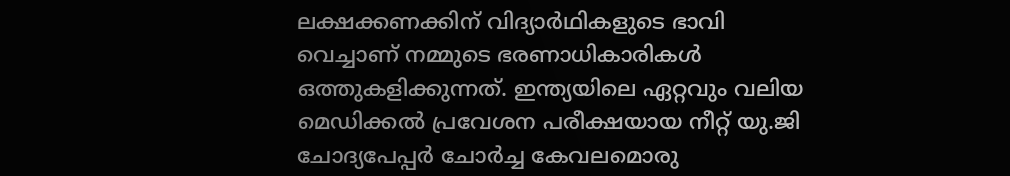ലക്ഷക്കണക്കിന് വിദ്യാർഥികളുടെ ഭാവി വെച്ചാണ് നമ്മുടെ ഭരണാധികാരികൾ ഒത്തുകളിക്കുന്നത്. ഇന്ത്യയിലെ ഏറ്റവും വലിയ മെഡിക്കൽ പ്രവേശന പരീക്ഷയായ നീറ്റ് യു.ജി ചോദ്യപേപ്പർ ചോർച്ച കേവലമൊരു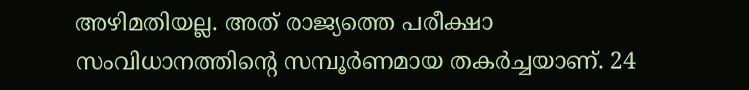അഴിമതിയല്ല. അത് രാജ്യത്തെ പരീക്ഷാ സംവിധാനത്തിന്റെ സമ്പൂർണമായ തകർച്ചയാണ്. 24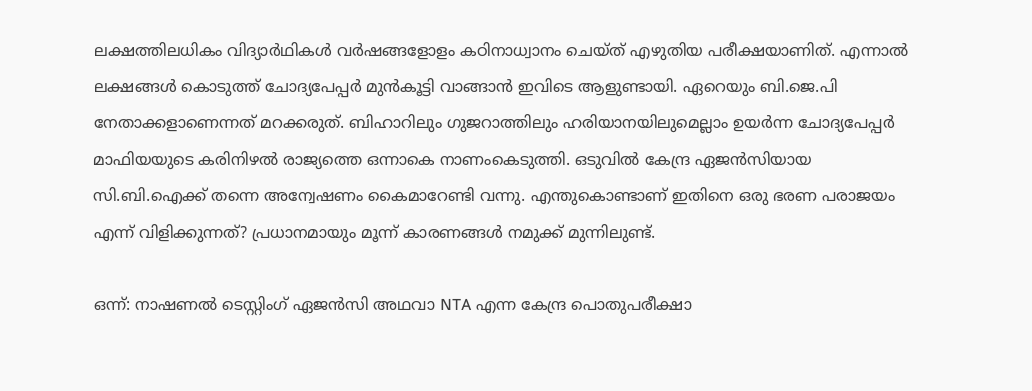ലക്ഷത്തിലധികം വിദ്യാർഥികൾ വർഷങ്ങളോളം കഠിനാധ്വാനം ചെയ്ത് എഴുതിയ പരീക്ഷയാണിത്. എന്നാൽ ലക്ഷങ്ങൾ കൊടുത്ത് ചോദ്യപേപ്പർ മുൻകൂട്ടി വാങ്ങാൻ ഇവിടെ ആളുണ്ടായി. ഏറെയും ബി.ജെ.പി നേതാക്കളാണെന്നത് മറക്കരുത്. ബിഹാറിലും ഗുജറാത്തിലും ഹരിയാനയിലുമെല്ലാം ഉയർന്ന ചോദ്യപേപ്പർ മാഫിയയുടെ കരിനിഴൽ രാജ്യത്തെ ഒന്നാകെ നാണംകെടുത്തി. ഒടുവിൽ കേന്ദ്ര ഏജൻസിയായ സി.ബി.ഐക്ക് തന്നെ അന്വേഷണം കൈമാറേണ്ടി വന്നു. എന്തുകൊണ്ടാണ് ഇതിനെ ഒരു ഭരണ പരാജയം എന്ന് വിളിക്കുന്നത്? പ്രധാനമായും മൂന്ന് കാരണങ്ങൾ നമുക്ക് മുന്നിലുണ്ട്.

ഒന്ന്: നാഷണൽ ടെസ്റ്റിംഗ് ഏജൻസി അഥവാ NTA എന്ന കേന്ദ്ര പൊതുപരീക്ഷാ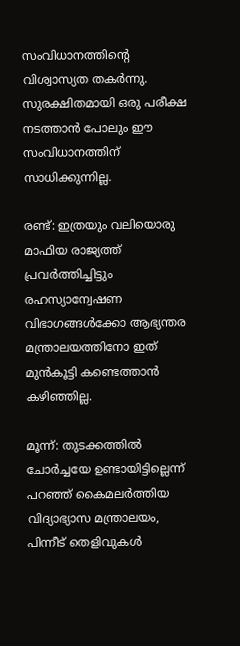സംവിധാനത്തിന്റെ വിശ്വാസ്യത തകർന്നു. സുരക്ഷിതമായി ഒരു പരീക്ഷ നടത്താൻ പോലും ഈ സംവിധാനത്തിന് സാധിക്കുന്നില്ല.

രണ്ട്: ഇത്രയും വലിയൊരു മാഫിയ രാജ്യത്ത് പ്രവർത്തിച്ചിട്ടും രഹസ്യാന്വേഷണ വിഭാഗങ്ങൾക്കോ ആഭ്യന്തര മന്ത്രാലയത്തിനോ ഇത് മുൻകൂട്ടി കണ്ടെത്താൻ കഴിഞ്ഞില്ല.

മൂന്ന്: തുടക്കത്തിൽ ചോർച്ചയേ ഉണ്ടായിട്ടില്ലെന്ന് പറഞ്ഞ് കൈമലർത്തിയ വിദ്യാഭ്യാസ മന്ത്രാലയം, പിന്നീട് തെളിവുകൾ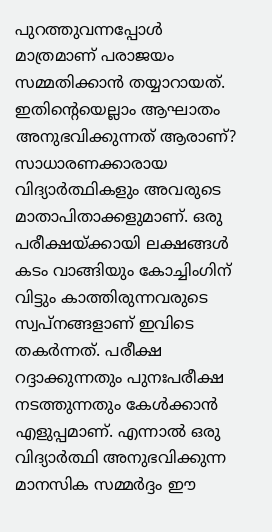പുറത്തുവന്നപ്പോൾ മാത്രമാണ് പരാജയം സമ്മതിക്കാൻ തയ്യാറായത്. ഇതിന്റെയെല്ലാം ആഘാതം അനുഭവിക്കുന്നത് ആരാണ്? സാധാരണക്കാരായ വിദ്യാർത്ഥികളും അവരുടെ മാതാപിതാക്കളുമാണ്. ഒരു പരീക്ഷയ്ക്കായി ലക്ഷങ്ങൾ കടം വാങ്ങിയും കോച്ചിംഗിന് വിട്ടും കാത്തിരുന്നവരുടെ സ്വപ്നങ്ങളാണ് ഇവിടെ തകർന്നത്. പരീക്ഷ റദ്ദാക്കുന്നതും പുനഃപരീക്ഷ നടത്തുന്നതും കേൾക്കാൻ എളുപ്പമാണ്. എന്നാൽ ഒരു വിദ്യാർത്ഥി അനുഭവിക്കുന്ന മാനസിക സമ്മർദ്ദം ഈ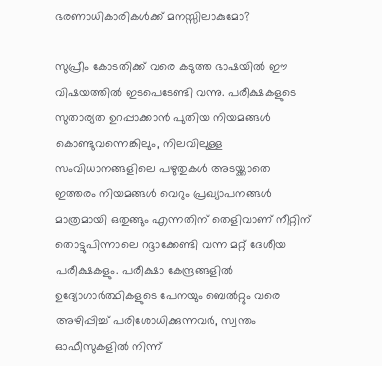ഭരണാധികാരികൾക്ക് മനസ്സിലാകുമോ?

സുപ്രീം കോടതിക്ക് വരെ കടുത്ത ഭാഷയിൽ ഈ വിഷയത്തിൽ ഇടപെടേണ്ടി വന്നു. പരീക്ഷകളുടെ സുതാര്യത ഉറപ്പാക്കാൻ പുതിയ നിയമങ്ങൾ കൊണ്ടുവന്നെങ്കിലും, നിലവിലുള്ള സംവിധാനങ്ങളിലെ പഴുതുകൾ അടയ്ക്കാതെ ഇത്തരം നിയമങ്ങൾ വെറും പ്രഖ്യാപനങ്ങൾ മാത്രമായി ഒതുങ്ങും എന്നതിന് തെളിവാണ് നീറ്റിന് തൊട്ടുപിന്നാലെ റദ്ദാക്കേണ്ടി വന്ന മറ്റ് ദേശീയ പരീക്ഷകളും. പരീക്ഷാ കേന്ദ്രങ്ങളിൽ ഉദ്യോഗാർത്ഥികളുടെ പേനയും ബെൽറ്റും വരെ അഴിപ്പിച്ച് പരിശോധിക്കുന്നവർ, സ്വന്തം ഓഫീസുകളിൽ നിന്ന്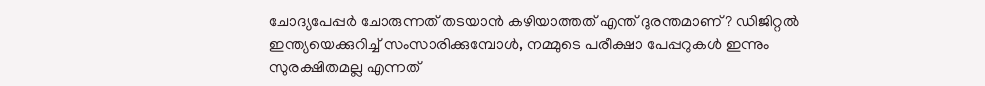ചോദ്യപേപ്പർ ചോരുന്നത് തടയാൻ കഴിയാത്തത് എന്ത് ദുരന്തമാണ്? ഡിജിറ്റൽ ഇന്ത്യയെക്കുറിച്ച് സംസാരിക്കുമ്പോൾ, നമ്മുടെ പരീക്ഷാ പേപ്പറുകൾ ഇന്നും സുരക്ഷിതമല്ല എന്നത്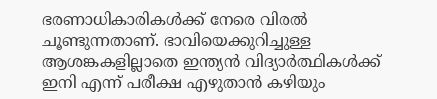ഭരണാധികാരികൾക്ക് നേരെ വിരൽ ചൂണ്ടുന്നതാണ്. ഭാവിയെക്കുറിച്ചുള്ള ആശങ്കകളില്ലാതെ ഇന്ത്യൻ വിദ്യാർത്ഥികൾക്ക് ഇനി എന്ന് പരീക്ഷ എഴുതാൻ കഴിയും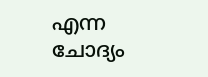എന്ന ചോദ്യം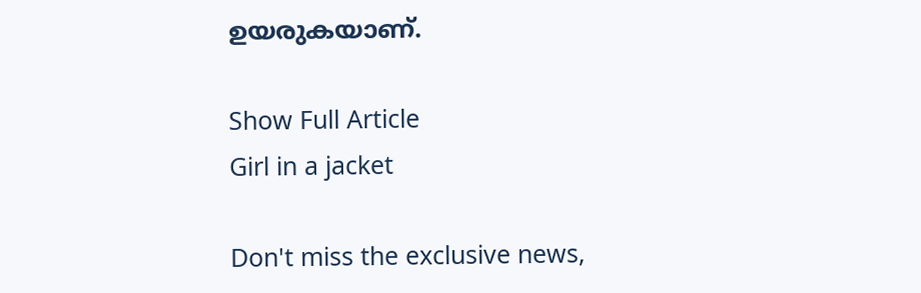ഉയരുകയാണ്.

Show Full Article
Girl in a jacket

Don't miss the exclusive news,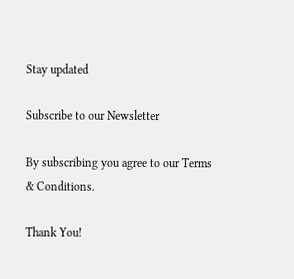Stay updated

Subscribe to our Newsletter

By subscribing you agree to our Terms & Conditions.

Thank You!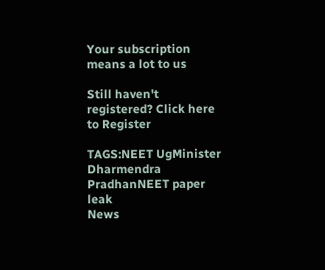Your subscription means a lot to us

Still haven't registered? Click here to Register

TAGS:NEET UgMinister Dharmendra PradhanNEET paper leak
News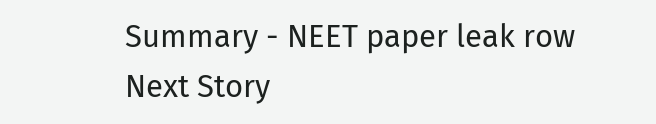Summary - NEET paper leak row
Next Story